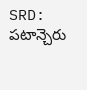SRD: పటాన్చెరు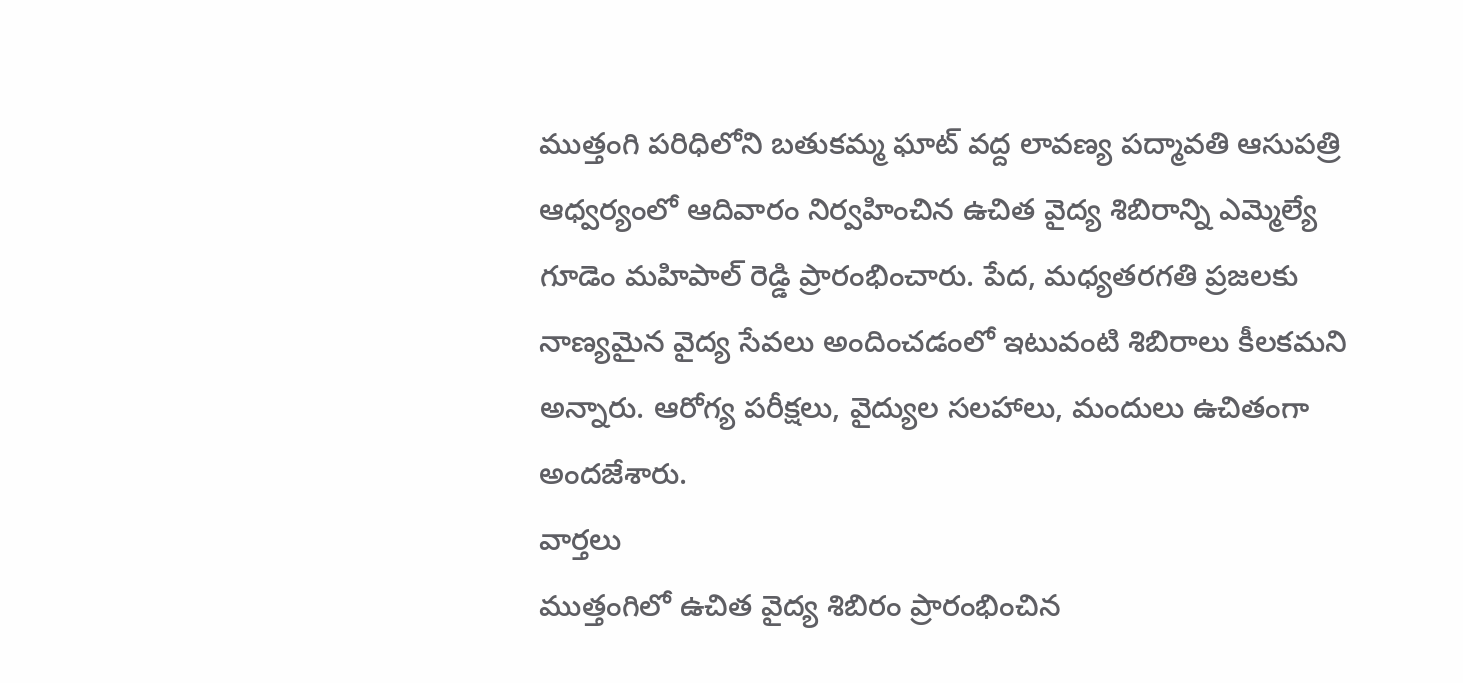ముత్తంగి పరిధిలోని బతుకమ్మ ఘాట్ వద్ద లావణ్య పద్మావతి ఆసుపత్రి ఆధ్వర్యంలో ఆదివారం నిర్వహించిన ఉచిత వైద్య శిబిరాన్ని ఎమ్మెల్యే గూడెం మహిపాల్ రెడ్డి ప్రారంభించారు. పేద, మధ్యతరగతి ప్రజలకు నాణ్యమైన వైద్య సేవలు అందించడంలో ఇటువంటి శిబిరాలు కీలకమని అన్నారు. ఆరోగ్య పరీక్షలు, వైద్యుల సలహాలు, మందులు ఉచితంగా అందజేశారు.
వార్తలు
ముత్తంగిలో ఉచిత వైద్య శిబిరం ప్రారంభించిన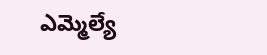ఎమ్మెల్యే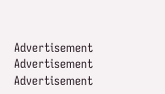Advertisement
Advertisement
Advertisement